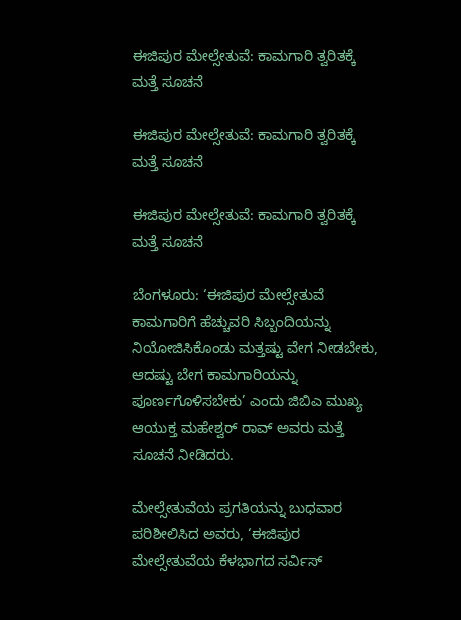ಈಜಿಪುರ ಮೇಲ್ಸೇತುವೆ: ಕಾಮಗಾರಿ ತ್ವರಿತಕ್ಕೆ ಮತ್ತೆ ಸೂಚನೆ

ಈಜಿಪುರ ಮೇಲ್ಸೇತುವೆ: ಕಾಮಗಾರಿ ತ್ವರಿತಕ್ಕೆ ಮತ್ತೆ ಸೂಚನೆ

ಈಜಿಪುರ ಮೇಲ್ಸೇತುವೆ: ಕಾಮಗಾರಿ ತ್ವರಿತಕ್ಕೆ ಮತ್ತೆ ಸೂಚನೆ

ಬೆಂಗಳೂರು: ‘ಈಜಿಪುರ ಮೇಲ್ಸೇತುವೆ ಕಾಮಗಾರಿಗೆ ಹೆಚ್ಚುವರಿ ಸಿಬ್ಬಂದಿಯನ್ನು ನಿಯೋಜಿಸಿಕೊಂಡು ಮತ್ತಷ್ಟು ವೇಗ ನೀಡಬೇಕು, ಆದಷ್ಟು ಬೇಗ ಕಾಮಗಾರಿಯನ್ನು ಪೂರ್ಣಗೊಳಿಸಬೇಕು’ ಎಂದು ಜಿಬಿಎ ಮುಖ್ಯ ಆಯುಕ್ತ ಮಹೇಶ್ವರ್‌ ರಾವ್‌ ಅವರು ಮತ್ತೆ ಸೂಚನೆ ನೀಡಿದರು.

ಮೇಲ್ಸೇತುವೆಯ ಪ್ರಗತಿಯನ್ನು ಬುಧವಾರ ಪರಿಶೀಲಿಸಿದ ಅವರು, ‘ಈಜಿಪುರ ಮೇಲ್ಸೇತುವೆಯ ಕೆಳಭಾಗದ ಸರ್ವಿಸ್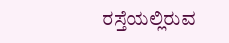ರಸ್ತೆಯಲ್ಲಿರುವ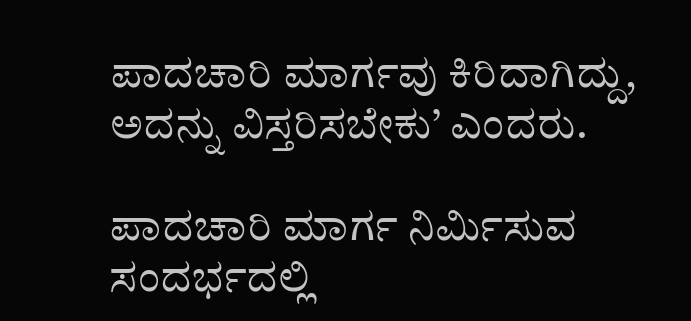ಪಾದಚಾರಿ ಮಾರ್ಗವು ಕಿರಿದಾಗಿದ್ದು, ಅದನ್ನು ವಿಸ್ತರಿಸಬೇಕು’ ಎಂದರು.

ಪಾದಚಾರಿ ಮಾರ್ಗ ನಿರ್ಮಿಸುವ ಸಂದರ್ಭದಲ್ಲಿ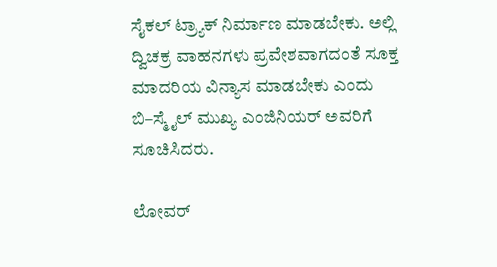ಸೈಕಲ್ ಟ್ರ‍್ಯಾಕ್‌ ನಿರ್ಮಾಣ ಮಾಡಬೇಕು. ಅಲ್ಲಿ ದ್ವಿಚಕ್ರ ವಾಹನಗಳು ಪ್ರವೇಶವಾಗದಂತೆ ಸೂಕ್ತ ಮಾದರಿಯ ವಿನ್ಯಾಸ ಮಾಡಬೇಕು ಎಂದು ಬಿ–ಸ್ಮೈಲ್ ಮುಖ್ಯ ಎಂಜಿನಿಯರ್‌ ಅವರಿಗೆ ಸೂಚಿಸಿದರು.

ಲೋವರ್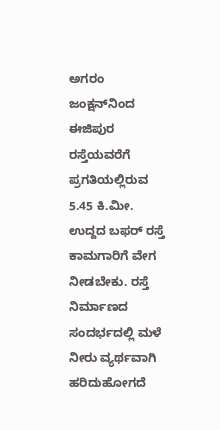ಅಗರಂ ಜಂಕ್ಷನ್‌ನಿಂದ ಈಜಿಪುರ ರಸ್ತೆಯವರೆಗೆ ಪ್ರಗತಿಯಲ್ಲಿರುವ 5.45 ಕಿ.ಮೀ. ಉದ್ದದ ಬಫರ್ ರಸ್ತೆ ಕಾಮಗಾರಿಗೆ ವೇಗ ನೀಡಬೇಕು. ರಸ್ತೆ ನಿರ್ಮಾಣದ ಸಂದರ್ಭದಲ್ಲಿ ಮಳೆ ನೀರು ವ್ಯರ್ಥವಾಗಿ ಹರಿದುಹೋಗದೆ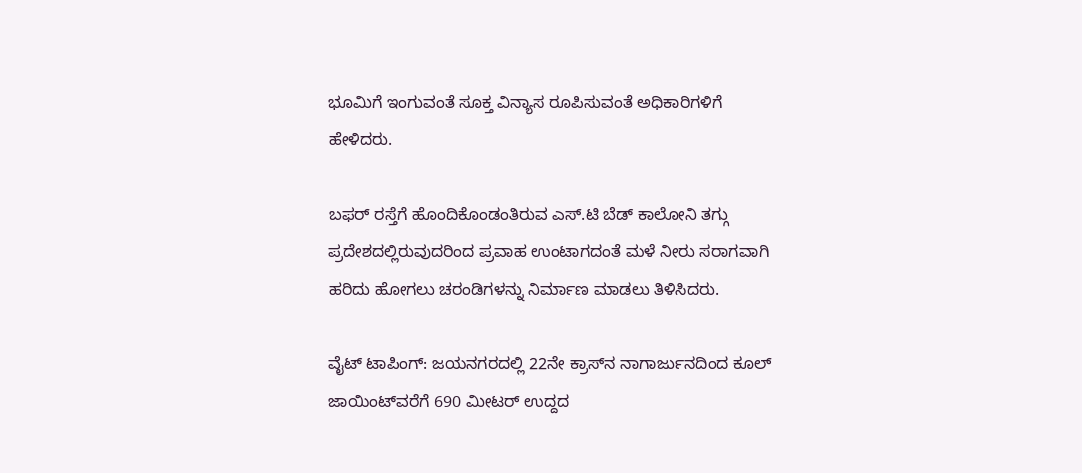ಭೂಮಿಗೆ ಇಂಗುವಂತೆ ಸೂಕ್ತ ವಿನ್ಯಾಸ ರೂಪಿಸುವಂತೆ ಅಧಿಕಾರಿಗಳಿಗೆ ಹೇಳಿದರು.

ಬಫರ್ ರಸ್ತೆಗೆ ಹೊಂದಿಕೊಂಡಂತಿರುವ ಎಸ್.ಟಿ ಬೆಡ್ ಕಾಲೋನಿ ತಗ್ಗು ಪ್ರದೇಶದಲ್ಲಿರುವುದರಿಂದ ಪ್ರವಾಹ ಉಂಟಾಗದಂತೆ ಮಳೆ ನೀರು ಸರಾಗವಾಗಿ ಹರಿದು ಹೋಗಲು ಚರಂಡಿಗಳನ್ನು ನಿರ್ಮಾಣ ಮಾಡಲು ತಿಳಿಸಿದರು.

ವೈಟ್‌ ಟಾಪಿಂಗ್‌: ಜಯನಗರದಲ್ಲಿ 22ನೇ ಕ್ರಾಸ್‌ನ ನಾಗಾರ್ಜುನದಿಂದ ಕೂಲ್ ಜಾಯಿಂಟ್‌ವರೆಗೆ 690 ಮೀಟರ್ ಉದ್ದದ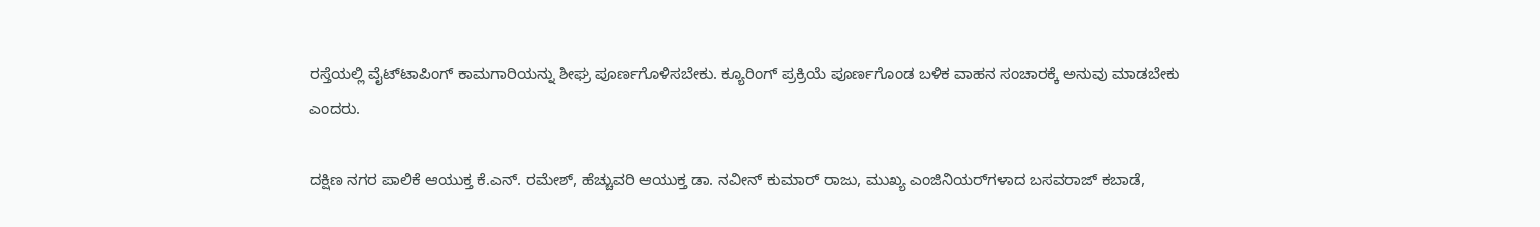ರಸ್ತೆಯಲ್ಲಿ ವೈಟ್‌ಟಾಪಿಂಗ್ ಕಾಮಗಾರಿಯನ್ನು ಶೀಘ್ರ ಪೂರ್ಣಗೊಳಿಸಬೇಕು. ಕ್ಯೂರಿಂಗ್ ಪ್ರಕ್ರಿಯೆ ಪೂರ್ಣಗೊಂಡ ಬಳಿಕ ವಾಹನ ಸಂಚಾರಕ್ಕೆ ಅನುವು ಮಾಡಬೇಕು ಎಂದರು.

ದಕ್ಷಿಣ ನಗರ ಪಾಲಿಕೆ ಆಯುಕ್ತ ಕೆ.ಎನ್. ರಮೇಶ್, ಹೆಚ್ಚುವರಿ ಆಯುಕ್ತ ಡಾ. ನವೀನ್ ಕುಮಾರ್ ರಾಜು, ಮುಖ್ಯ ಎಂಜಿನಿಯರ್‌ಗಳಾದ ಬಸವರಾಜ್ ಕಬಾಡೆ,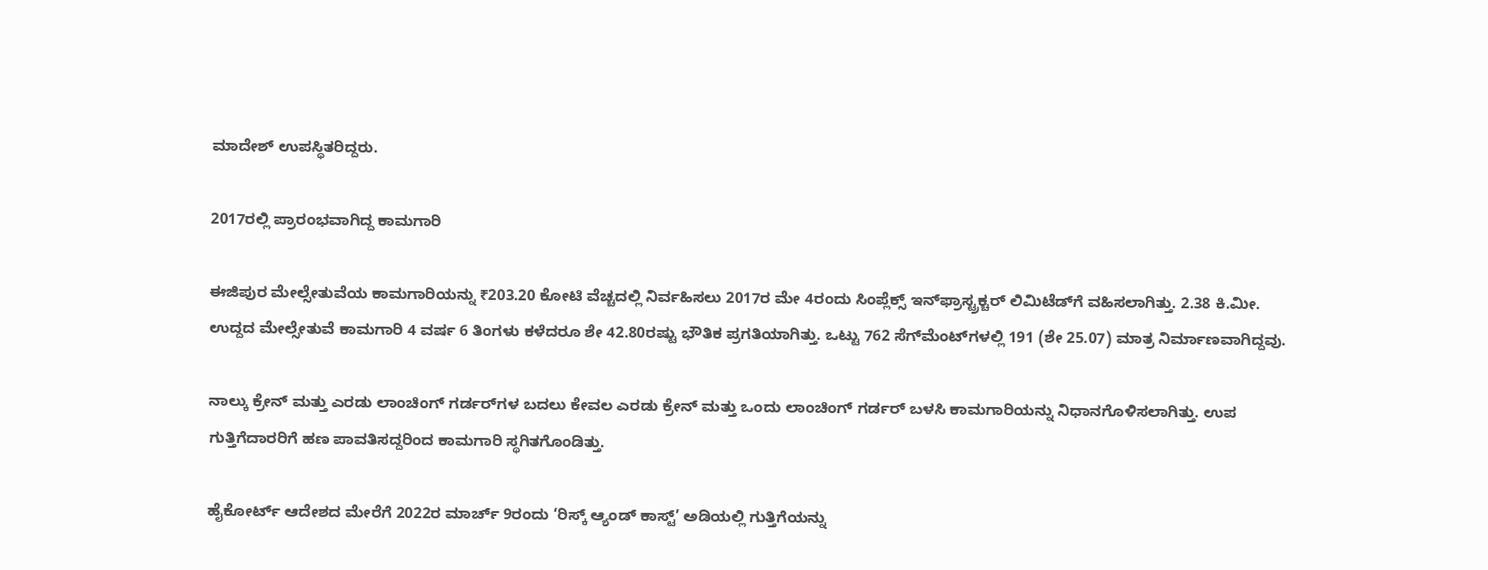ಮಾದೇಶ್ ಉಪಸ್ಥಿತರಿದ್ದರು.

2017ರಲ್ಲಿ ಪ್ರಾರಂಭವಾಗಿದ್ದ ಕಾಮಗಾರಿ

ಈಜಿಪುರ ಮೇಲ್ಸೇತುವೆಯ ಕಾಮಗಾರಿಯನ್ನು ₹203.20 ಕೋಟಿ ವೆಚ್ಚದಲ್ಲಿ ನಿರ್ವಹಿಸಲು 2017ರ ಮೇ 4ರಂದು ಸಿಂಪ್ಲೆಕ್ಸ್ ಇನ್‌ಫ್ರಾಸ್ಟ್ರಕ್ಚರ್ ಲಿಮಿಟೆಡ್‌ಗೆ ವಹಿಸಲಾಗಿತ್ತು. 2.38 ಕಿ.ಮೀ. ಉದ್ದದ ಮೇಲ್ಸೇತುವೆ ಕಾಮಗಾರಿ 4 ವರ್ಷ 6 ತಿಂಗಳು ಕಳೆದರೂ ಶೇ 42.80ರಷ್ಟು ಭೌತಿಕ ಪ್ರಗತಿಯಾಗಿತ್ತು. ಒಟ್ಟು 762 ಸೆಗ್‌ಮೆಂಟ್‌ಗಳಲ್ಲಿ 191 (ಶೇ 25.07) ಮಾತ್ರ ನಿರ್ಮಾಣವಾಗಿದ್ದವು.

ನಾಲ್ಕು ಕ್ರೇನ್ ಮತ್ತು ಎರಡು ಲಾಂಚಿಂಗ್ ಗರ್ಡರ್‌ಗಳ ಬದಲು ಕೇವಲ ಎರಡು ಕ್ರೇನ್ ಮತ್ತು ಒಂದು ಲಾಂಚಿಂಗ್ ಗರ್ಡರ್ ಬಳಸಿ ಕಾಮಗಾರಿಯನ್ನು ನಿಧಾನಗೊಳಿಸಲಾಗಿತ್ತು. ಉಪ ಗುತ್ತಿಗೆದಾರರಿಗೆ ಹಣ ಪಾವತಿಸದ್ದರಿಂದ ಕಾಮಗಾರಿ ಸ್ಥಗಿತಗೊಂಡಿತ್ತು.

ಹೈಕೋರ್ಟ್ ಆದೇಶದ ಮೇರೆಗೆ 2022ರ ಮಾರ್ಚ್ 9ರಂದು ‘ರಿಸ್ಕ್ ಆ್ಯಂಡ್‌ ಕಾಸ್ಟ್’ ಅಡಿಯಲ್ಲಿ ಗುತ್ತಿಗೆಯನ್ನು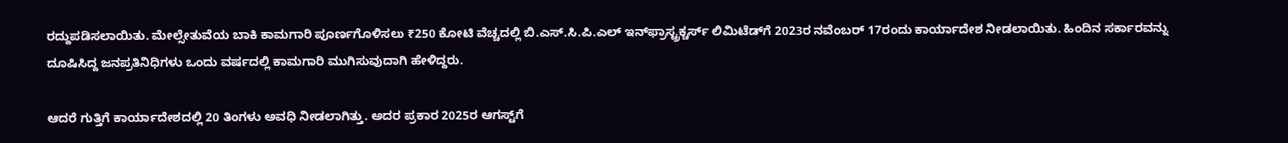ರದ್ದುಪಡಿಸಲಾಯಿತು. ಮೇಲ್ಸೇತುವೆಯ ಬಾಕಿ ಕಾಮಗಾರಿ ಪೂರ್ಣಗೊಳಿಸಲು ₹250 ಕೋಟಿ ವೆಚ್ಚದಲ್ಲಿ ಬಿ.ಎಸ್.ಸಿ.ಪಿ.ಎಲ್ ಇನ್‌ಫ್ರಾಸ್ಟ್ರಕ್ಚರ್ಸ್ ಲಿಮಿಟೆಡ್‌ಗೆ 2023ರ ನವೆಂಬರ್ 17ರಂದು ಕಾರ್ಯಾದೇಶ ನೀಡಲಾಯಿತು. ಹಿಂದಿನ ಸರ್ಕಾರವನ್ನು ದೂಷಿಸಿದ್ದ ಜನಪ್ರತಿನಿಧಿಗಳು ಒಂದು ವರ್ಷದಲ್ಲಿ ಕಾಮಗಾರಿ ಮುಗಿಸುವುದಾಗಿ ಹೇಳಿದ್ದರು.

ಆದರೆ ಗುತ್ತಿಗೆ ಕಾರ್ಯಾದೇಶದಲ್ಲಿ 20 ತಿಂಗಳು ಅವಧಿ ನೀಡಲಾಗಿತ್ತು. ಅದರ ಪ್ರಕಾರ 2025ರ ಆಗಸ್ಟ್‌ಗೆ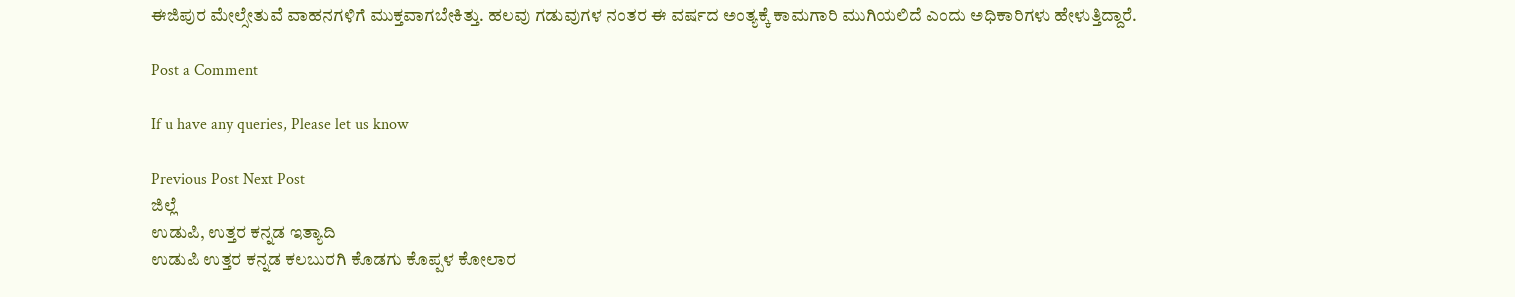ಈಜಿಪುರ ಮೇಲ್ಸೇತುವೆ ವಾಹನಗಳಿಗೆ ಮುಕ್ತವಾಗಬೇಕಿತ್ತು. ಹಲವು ಗಡುವುಗಳ ನಂತರ ಈ ವರ್ಷದ ಅಂತ್ಯಕ್ಕೆ ಕಾಮಗಾರಿ ಮುಗಿಯಲಿದೆ ಎಂದು ಅಧಿಕಾರಿಗಳು ಹೇಳುತ್ತಿದ್ದಾರೆ.

Post a Comment

If u have any queries, Please let us know

Previous Post Next Post
ಜಿಲ್ಲೆ
ಉಡುಪಿ, ಉತ್ತರ ಕನ್ನಡ ಇತ್ಯಾದಿ
ಉಡುಪಿ ಉತ್ತರ ಕನ್ನಡ ಕಲಬುರಗಿ ಕೊಡಗು ಕೊಪ್ಪಳ ಕೋಲಾರ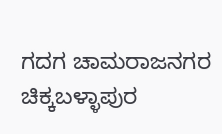ಗದಗ ಚಾಮರಾಜನಗರ ಚಿಕ್ಕಬಳ್ಳಾಪುರ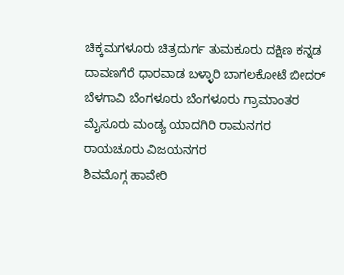ಚಿಕ್ಕಮಗಳೂರು ಚಿತ್ರದುರ್ಗ ತುಮಕೂರು ದಕ್ಷಿಣ ಕನ್ನಡ ದಾವಣಗೆರೆ ಧಾರವಾಡ ಬಳ್ಳಾರಿ ಬಾಗಲಕೋಟೆ ಬೀದರ್
ಬೆಳಗಾವಿ ಬೆಂಗಳೂರು ಬೆಂಗಳೂರು ಗ್ರಾಮಾಂತರ ಮೈಸೂರು ಮಂಡ್ಯ ಯಾದಗಿರಿ ರಾಮನಗರ ರಾಯಚೂರು ವಿಜಯನಗರ
ಶಿವಮೊಗ್ಗ ಹಾವೇರಿ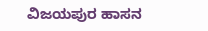ವಿಜಯಪುರ ಹಾಸನ